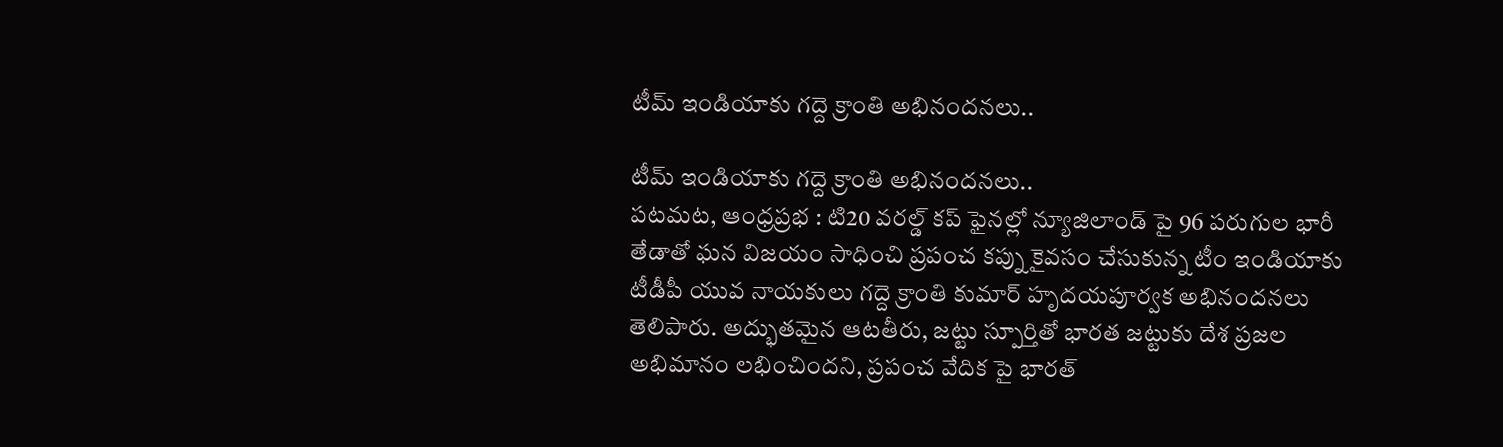టీమ్ ఇండియాకు గద్దె క్రాంతి అభినందనలు..

టీమ్ ఇండియాకు గద్దె క్రాంతి అభినందనలు..
పటమట, ఆంధ్రప్రభ : టి20 వరల్డ్ కప్ ఫైనల్లో న్యూజిలాండ్ పై 96 పరుగుల భారీ తేడాతో ఘన విజయం సాధించి ప్రపంచ కప్ను కైవసం చేసుకున్న టీం ఇండియాకు టీడీపీ యువ నాయకులు గద్దె క్రాంతి కుమార్ హృదయపూర్వక అభినందనలు తెలిపారు. అద్భుతమైన ఆటతీరు, జట్టు స్పూర్తితో భారత జట్టుకు దేశ ప్రజల అభిమానం లభించిందని, ప్రపంచ వేదిక పై భారత్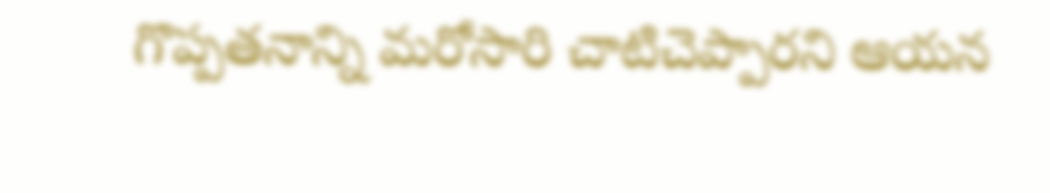గొప్పతనాన్ని మరోసారి చాటిచెప్పారని ఆయన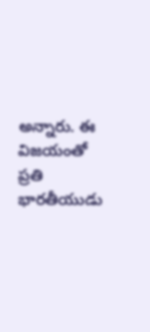అన్నారు. ఈ విజయంతో ప్రతి భారతీయుడు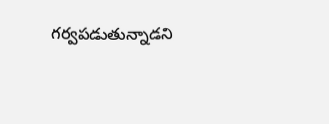గర్వపడుతున్నాడని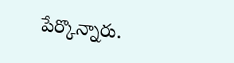పేర్కొన్నారు.